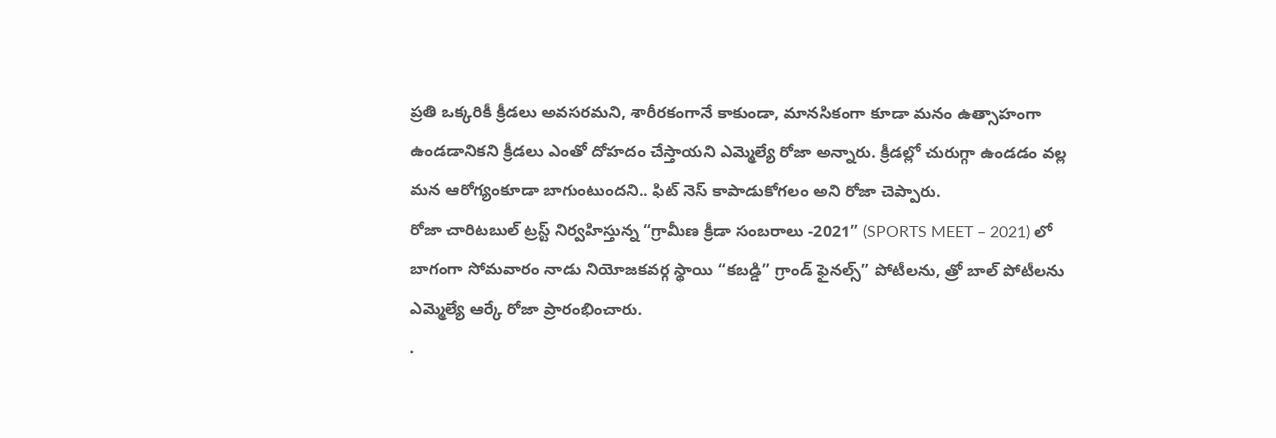ప్రతి ఒక్కరికీ క్రీడలు అవసరమని, శారీరకంగానే కాకుండా, మానసికంగా కూడా మనం ఉత్సాహంగా ఉండడానికని క్రీడలు ఎంతో దోహదం చేస్తాయని ఎమ్మెల్యే రోజా అన్నారు. క్రీడల్లో చురుగ్గా ఉండడం వల్ల మన ఆరోగ్యంకూడా బాగుంటుందని.. ఫిట్ నెస్ కాపాడుకోగలం అని రోజా చెప్పారు.
రోజా చారిటబుల్ ట్రస్ట్ నిర్వహిస్తున్న “గ్రామీణ క్రీడా సంబరాలు -2021” (SPORTS MEET – 2021) లో బాగంగా సోమవారం నాడు నియోజకవర్గ స్థాయి “కబడ్డి” గ్రాండ్ ఫైనల్స్” పోటీలను, త్రో బాల్ పోటీలను ఎమ్మెల్యే ఆర్కే రోజా ప్రారంభించారు.
.